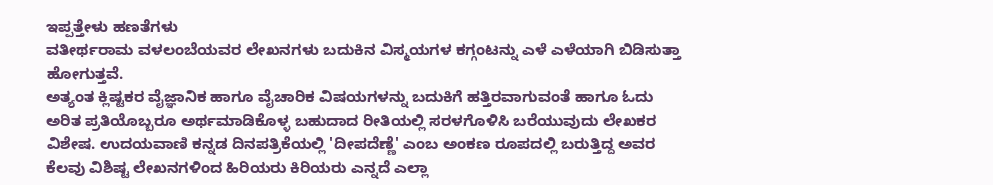ಇಪ್ಪತ್ತೇಳು ಹಣತೆಗಳು
ವತೀರ್ಥರಾಮ ವಳಲಂಬೆಯವರ ಲೇಖನಗಳು ಬದುಕಿನ ವಿಸ್ಮಯಗಳ ಕಗ್ಗಂಟನ್ನು ಎಳೆ ಎಳೆಯಾಗಿ ಬಿಡಿಸುತ್ತಾ ಹೋಗುತ್ತವೆ.
ಅತ್ಯಂತ ಕ್ಲಿಷ್ಟಕರ ವೈಜ್ಞಾನಿಕ ಹಾಗೂ ವೈಚಾರಿಕ ವಿಷಯಗಳನ್ನು ಬದುಕಿಗೆ ಹತ್ತಿರವಾಗುವಂತೆ ಹಾಗೂ ಓದು ಅರಿತ ಪ್ರತಿಯೊಬ್ಬರೂ ಅರ್ಥಮಾಡಿಕೊಳ್ಳ ಬಹುದಾದ ರೀತಿಯಲ್ಲಿ ಸರಳಗೊಳಿಸಿ ಬರೆಯುವುದು ಲೇಖಕರ ವಿಶೇಷ. ಉದಯವಾಣಿ ಕನ್ನಡ ದಿನಪತ್ರಿಕೆಯಲ್ಲಿ 'ದೀಪದೆಣ್ಣೆ' ಎಂಬ ಅಂಕಣ ರೂಪದಲ್ಲಿ ಬರುತ್ತಿದ್ದ ಅವರ ಕೆಲವು ವಿಶಿಷ್ಟ ಲೇಖನಗಳಿಂದ ಹಿರಿಯರು ಕಿರಿಯರು ಎನ್ನದೆ ಎಲ್ಲಾ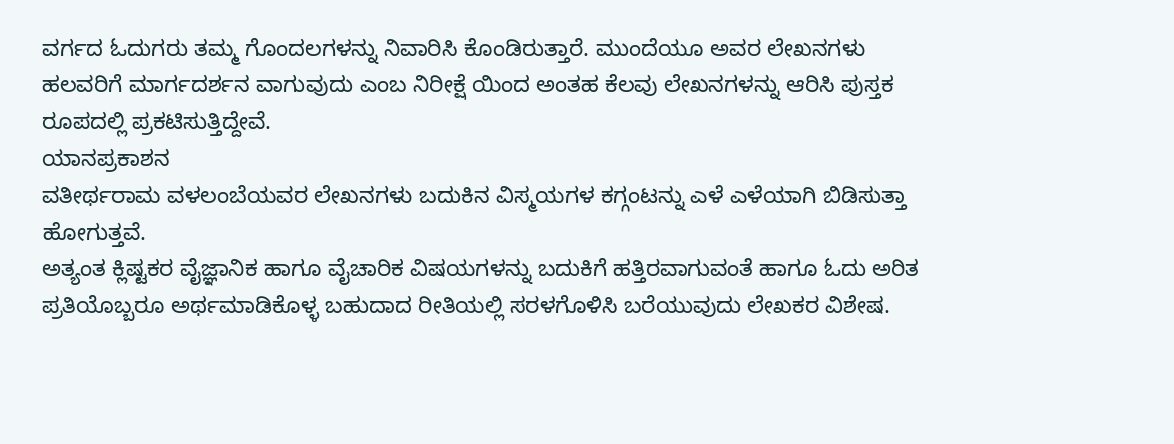ವರ್ಗದ ಓದುಗರು ತಮ್ಮ ಗೊಂದಲಗಳನ್ನು ನಿವಾರಿಸಿ ಕೊಂಡಿರುತ್ತಾರೆ. ಮುಂದೆಯೂ ಅವರ ಲೇಖನಗಳು ಹಲವರಿಗೆ ಮಾರ್ಗದರ್ಶನ ವಾಗುವುದು ಎಂಬ ನಿರೀಕ್ಷೆ ಯಿಂದ ಅಂತಹ ಕೆಲವು ಲೇಖನಗಳನ್ನು ಆರಿಸಿ ಪುಸ್ತಕ ರೂಪದಲ್ಲಿ ಪ್ರಕಟಿಸುತ್ತಿದ್ದೇವೆ.
ಯಾನಪ್ರಕಾಶನ
ವತೀರ್ಥರಾಮ ವಳಲಂಬೆಯವರ ಲೇಖನಗಳು ಬದುಕಿನ ವಿಸ್ಮಯಗಳ ಕಗ್ಗಂಟನ್ನು ಎಳೆ ಎಳೆಯಾಗಿ ಬಿಡಿಸುತ್ತಾ ಹೋಗುತ್ತವೆ.
ಅತ್ಯಂತ ಕ್ಲಿಷ್ಟಕರ ವೈಜ್ಞಾನಿಕ ಹಾಗೂ ವೈಚಾರಿಕ ವಿಷಯಗಳನ್ನು ಬದುಕಿಗೆ ಹತ್ತಿರವಾಗುವಂತೆ ಹಾಗೂ ಓದು ಅರಿತ ಪ್ರತಿಯೊಬ್ಬರೂ ಅರ್ಥಮಾಡಿಕೊಳ್ಳ ಬಹುದಾದ ರೀತಿಯಲ್ಲಿ ಸರಳಗೊಳಿಸಿ ಬರೆಯುವುದು ಲೇಖಕರ ವಿಶೇಷ.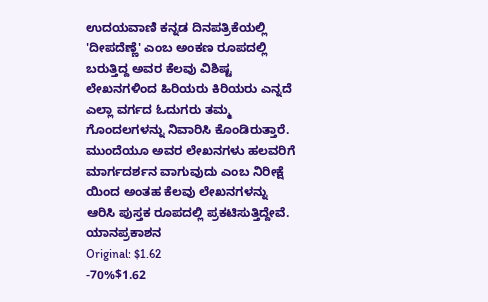ಉದಯವಾಣಿ ಕನ್ನಡ ದಿನಪತ್ರಿಕೆಯಲ್ಲಿ 'ದೀಪದೆಣ್ಣೆ' ಎಂಬ ಅಂಕಣ ರೂಪದಲ್ಲಿ ಬರುತ್ತಿದ್ದ ಅವರ ಕೆಲವು ವಿಶಿಷ್ಟ ಲೇಖನಗಳಿಂದ ಹಿರಿಯರು ಕಿರಿಯರು ಎನ್ನದೆ ಎಲ್ಲಾ ವರ್ಗದ ಓದುಗರು ತಮ್ಮ ಗೊಂದಲಗಳನ್ನು ನಿವಾರಿಸಿ ಕೊಂಡಿರುತ್ತಾರೆ. ಮುಂದೆಯೂ ಅವರ ಲೇಖನಗಳು ಹಲವರಿಗೆ ಮಾರ್ಗದರ್ಶನ ವಾಗುವುದು ಎಂಬ ನಿರೀಕ್ಷೆ ಯಿಂದ ಅಂತಹ ಕೆಲವು ಲೇಖನಗಳನ್ನು ಆರಿಸಿ ಪುಸ್ತಕ ರೂಪದಲ್ಲಿ ಪ್ರಕಟಿಸುತ್ತಿದ್ದೇವೆ.
ಯಾನಪ್ರಕಾಶನ
Original: $1.62
-70%$1.62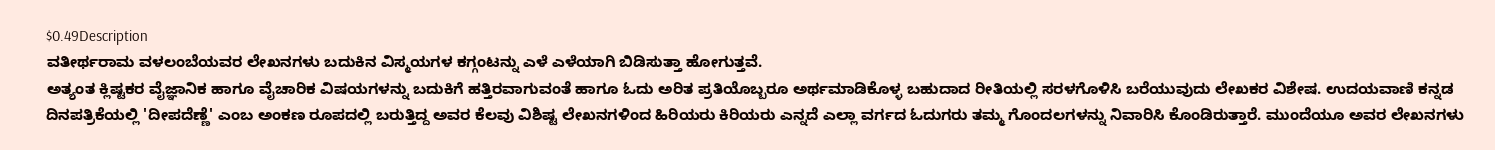$0.49Description
ವತೀರ್ಥರಾಮ ವಳಲಂಬೆಯವರ ಲೇಖನಗಳು ಬದುಕಿನ ವಿಸ್ಮಯಗಳ ಕಗ್ಗಂಟನ್ನು ಎಳೆ ಎಳೆಯಾಗಿ ಬಿಡಿಸುತ್ತಾ ಹೋಗುತ್ತವೆ.
ಅತ್ಯಂತ ಕ್ಲಿಷ್ಟಕರ ವೈಜ್ಞಾನಿಕ ಹಾಗೂ ವೈಚಾರಿಕ ವಿಷಯಗಳನ್ನು ಬದುಕಿಗೆ ಹತ್ತಿರವಾಗುವಂತೆ ಹಾಗೂ ಓದು ಅರಿತ ಪ್ರತಿಯೊಬ್ಬರೂ ಅರ್ಥಮಾಡಿಕೊಳ್ಳ ಬಹುದಾದ ರೀತಿಯಲ್ಲಿ ಸರಳಗೊಳಿಸಿ ಬರೆಯುವುದು ಲೇಖಕರ ವಿಶೇಷ. ಉದಯವಾಣಿ ಕನ್ನಡ ದಿನಪತ್ರಿಕೆಯಲ್ಲಿ 'ದೀಪದೆಣ್ಣೆ' ಎಂಬ ಅಂಕಣ ರೂಪದಲ್ಲಿ ಬರುತ್ತಿದ್ದ ಅವರ ಕೆಲವು ವಿಶಿಷ್ಟ ಲೇಖನಗಳಿಂದ ಹಿರಿಯರು ಕಿರಿಯರು ಎನ್ನದೆ ಎಲ್ಲಾ ವರ್ಗದ ಓದುಗರು ತಮ್ಮ ಗೊಂದಲಗಳನ್ನು ನಿವಾರಿಸಿ ಕೊಂಡಿರುತ್ತಾರೆ. ಮುಂದೆಯೂ ಅವರ ಲೇಖನಗಳು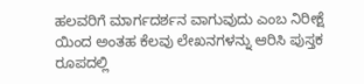ಹಲವರಿಗೆ ಮಾರ್ಗದರ್ಶನ ವಾಗುವುದು ಎಂಬ ನಿರೀಕ್ಷೆ ಯಿಂದ ಅಂತಹ ಕೆಲವು ಲೇಖನಗಳನ್ನು ಆರಿಸಿ ಪುಸ್ತಕ ರೂಪದಲ್ಲಿ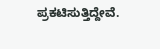ಪ್ರಕಟಿಸುತ್ತಿದ್ದೇವೆ.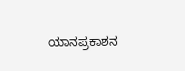ಯಾನಪ್ರಕಾಶನ